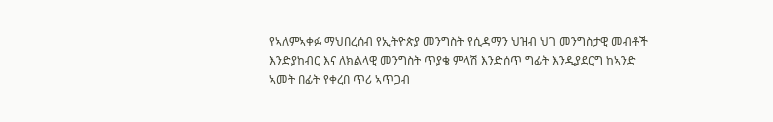የኣለምኣቀፉ ማህበረሰብ የኢትዮጵያ መንግስት የሲዳማን ህዝብ ህገ መንግስታዊ መብቶች እንድያከብር እና ለክልላዊ መንግስት ጥያቄ ምላሽ እንድሰጥ ግፊት እንዲያደርግ ከኣንድ ኣመት በፊት የቀረበ ጥሪ ኣጥጋብ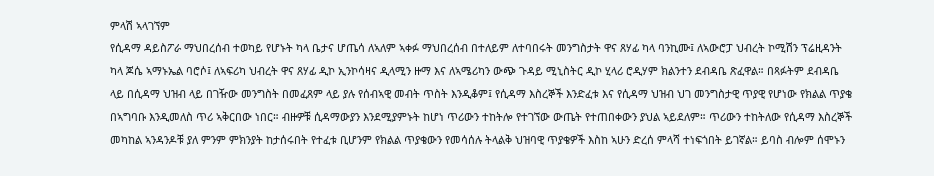ምላሽ ኣላገኘም
የሲዳማ ዳይስፖራ ማህበረሰብ ተወካይ የሆኑት ካላ ቤታና ሆጤሳ ለኣለም ኣቀፉ ማህበረሰብ በተለይም ለተባበሩት መንግስታት ዋና ጸሃፊ ካላ ባንኪሙ፤ ለኣውሮፓ ህብረት ኮሚሽን ፕሬዚዳንት ካላ ጆሴ ኣማኑኤል ባሮሶ፤ ለኣፍሪካ ህብረት ዋና ጸሃፊ ዲኮ ኢንኮሳዛና ዲላሚን ዙማ እና ለኣሜሪካን ውጭ ጉዳይ ሚኒስትር ዲኮ ሂላሪ ሮዲሃም ክልንተን ደብዳቤ ጽፈዋል። በጻፉትም ደብዳቤ ላይ በሲዳማ ህዝብ ላይ በገዥው መንግስት በመፈጸም ላይ ያሉ የሰብኣዊ መብት ጥስት እንዲቆም፤ የሲዳማ እስረኞች እንድፈቱ እና የሲዳማ ህዝብ ህገ መንግስታዊ ጥያዊ የሆነው የክልል ጥያቄ በኣግባቡ እንዲመለስ ጥሪ ኣቅርበው ነበር። ብዙዎቹ ሲዳማውያን እንደሚያምኑት ከሆነ ጥሪውን ተከትሎ የተገኘው ውጤት የተጠበቀውን ያህል ኣይደለም። ጥሪውን ተከትለው የሲዳማ እስረኞች መካከል ኣንዳንዶቹ ያለ ምንም ምክንያት ከታሰሩበት የተፈቱ ቢሆንም የክልል ጥያቄውን የመሳሰሉ ትላልቅ ህዝባዊ ጥያቄዎች እስከ ኣሁን ድረሰ ምላሻ ተነፍጎበት ይገኛል። ይባስ ብሎም ሰሞኑን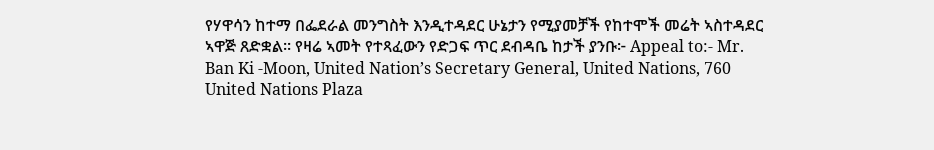የሃዋሳን ከተማ በፌደራል መንግስት እንዲተዳደር ሁኔታን የሚያመቻች የከተሞች መሬት ኣስተዳደር ኣዋጅ ጸድቋል። የዛሬ ኣመት የተጻፈውን የድጋፍ ጥር ደብዳቤ ከታች ያንቡ፦ Appeal to:- Mr. Ban Ki -Moon, United Nation’s Secretary General, United Nations, 760 United Nations Plaza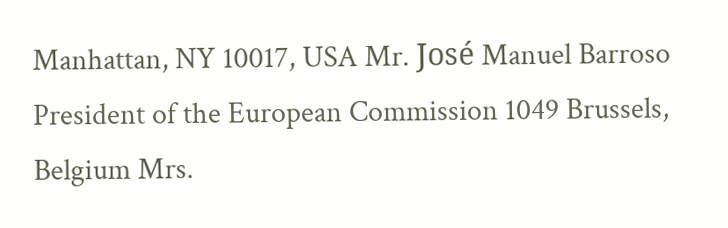Manhattan, NY 10017, USA Mr. José Manuel Barroso President of the European Commission 1049 Brussels, Belgium Mrs.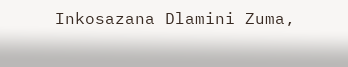Inkosazana Dlamini Zuma,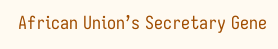African Union’s Secretary Gene